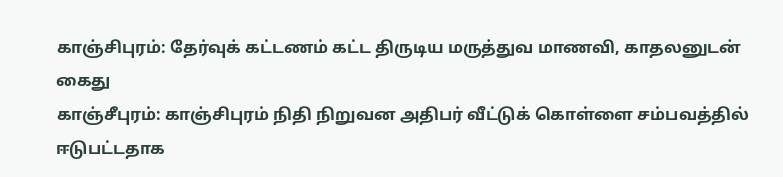காஞ்சிபுரம்: தேர்வுக் கட்டணம் கட்ட திருடிய மருத்துவ மாணவி, காதலனுடன் கைது
காஞ்சீபுரம்: காஞ்சிபுரம் நிதி நிறுவன அதிபர் வீட்டுக் கொள்ளை சம்பவத்தில் ஈடுபட்டதாக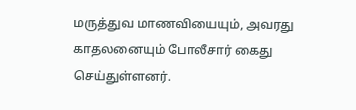மருத்துவ மாணவியையும், அவரது காதலனையும் போலீசார் கைது செய்துள்ளனர்.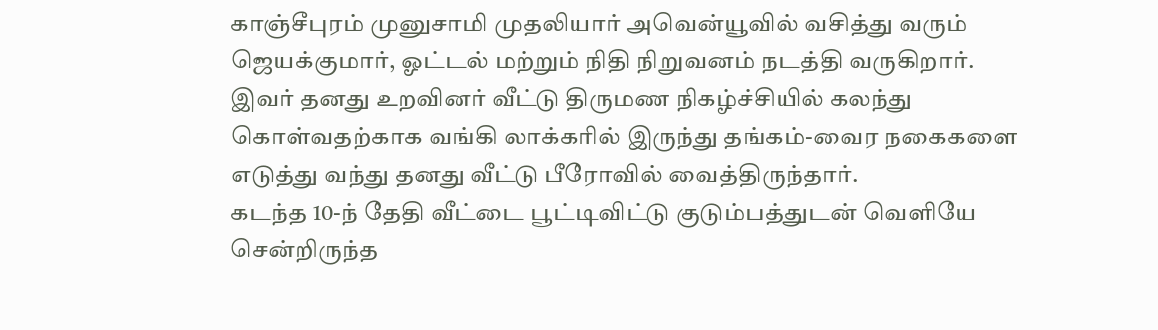காஞ்சீபுரம் முனுசாமி முதலியார் அவென்யூவில் வசித்து வரும் ஜெயக்குமார், ஓட்டல் மற்றும் நிதி நிறுவனம் நடத்தி வருகிறார். இவர் தனது உறவினர் வீட்டு திருமண நிகழ்ச்சியில் கலந்து கொள்வதற்காக வங்கி லாக்கரில் இருந்து தங்கம்-வைர நகைகளை எடுத்து வந்து தனது வீட்டு பீரோவில் வைத்திருந்தார்.
கடந்த 10-ந் தேதி வீட்டை பூட்டிவிட்டு குடும்பத்துடன் வெளியே சென்றிருந்த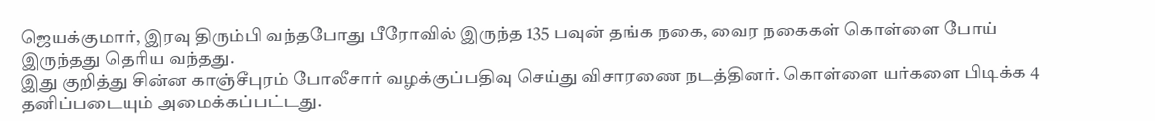ஜெயக்குமார், இரவு திரும்பி வந்தபோது பீரோவில் இருந்த 135 பவுன் தங்க நகை, வைர நகைகள் கொள்ளை போய் இருந்தது தெரிய வந்தது.
இது குறித்து சின்ன காஞ்சீபுரம் போலீசார் வழக்குப்பதிவு செய்து விசாரணை நடத்தினர். கொள்ளை யர்களை பிடிக்க 4 தனிப்படையும் அமைக்கப்பட்டது.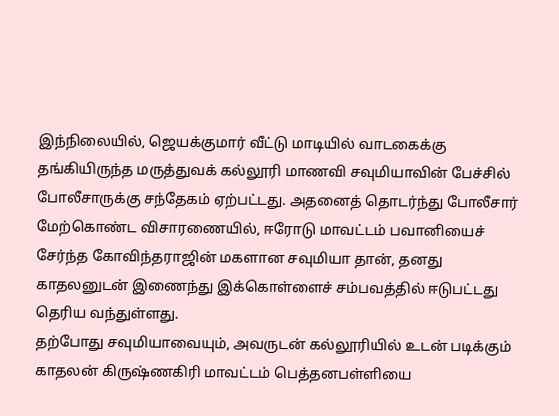இந்நிலையில், ஜெயக்குமார் வீட்டு மாடியில் வாடகைக்கு தங்கியிருந்த மருத்துவக் கல்லூரி மாணவி சவுமியாவின் பேச்சில் போலீசாருக்கு சந்தேகம் ஏற்பட்டது. அதனைத் தொடர்ந்து போலீசார் மேற்கொண்ட விசாரணையில், ஈரோடு மாவட்டம் பவானியைச் சேர்ந்த கோவிந்தராஜின் மகளான சவுமியா தான், தனது காதலனுடன் இணைந்து இக்கொள்ளைச் சம்பவத்தில் ஈடுபட்டது தெரிய வந்துள்ளது.
தற்போது சவுமியாவையும், அவருடன் கல்லூரியில் உடன் படிக்கும் காதலன் கிருஷ்ணகிரி மாவட்டம் பெத்தனபள்ளியை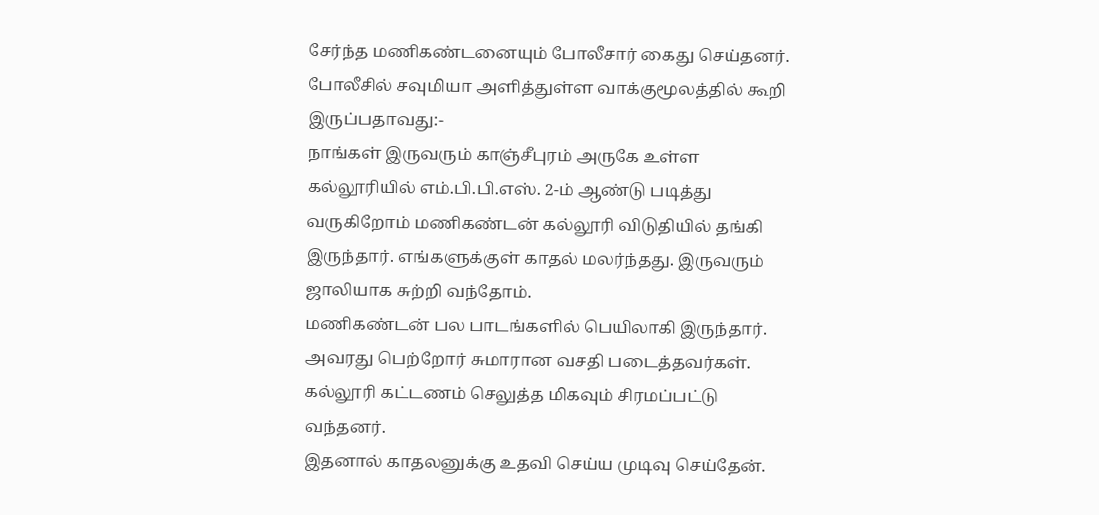சேர்ந்த மணிகண்டனையும் போலீசார் கைது செய்தனர். போலீசில் சவுமியா அளித்துள்ள வாக்குமூலத்தில் கூறி இருப்பதாவது:-
நாங்கள் இருவரும் காஞ்சீபுரம் அருகே உள்ள கல்லூரியில் எம்.பி.பி.எஸ். 2-ம் ஆண்டு படித்து வருகிறோம் மணிகண்டன் கல்லூரி விடுதியில் தங்கி இருந்தார். எங்களுக்குள் காதல் மலர்ந்தது. இருவரும் ஜாலியாக சுற்றி வந்தோம்.
மணிகண்டன் பல பாடங்களில் பெயிலாகி இருந்தார். அவரது பெற்றோர் சுமாரான வசதி படைத்தவர்கள். கல்லூரி கட்டணம் செலுத்த மிகவும் சிரமப்பட்டு வந்தனர்.
இதனால் காதலனுக்கு உதவி செய்ய முடிவு செய்தேன்.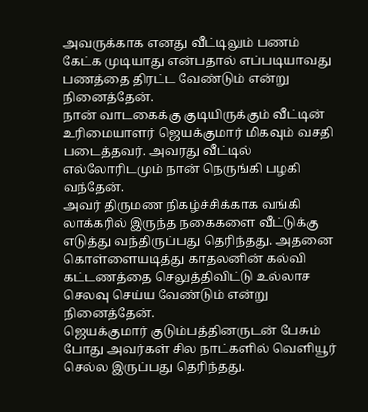அவருக்காக எனது வீட்டிலும் பணம் கேட்க முடியாது என்பதால் எப்படியாவது பணத்தை திரட்ட வேண்டும் என்று நினைத்தேன்.
நான் வாடகைக்கு குடியிருக்கும் வீட்டின் உரிமையாளர் ஜெயக்குமார் மிகவும் வசதி படைத்தவர். அவரது வீட்டில் எல்லோரிடமும் நான் நெருங்கி பழகி வந்தேன்.
அவர் திருமண நிகழ்ச்சிக்காக வங்கி லாக்கரில் இருந்த நகைகளை வீட்டுக்கு எடுத்து வந்திருப்பது தெரிந்தது. அதனை கொள்ளையடித்து காதலனின் கல்வி கட்டணத்தை செலுத்திவிட்டு உல்லாச செலவு செய்ய வேண்டும் என்று நினைத்தேன்.
ஜெயக்குமார் குடும்பத்தினருடன் பேசும் போது அவர்கள் சில நாட்களில் வெளியூர் செல்ல இருப்பது தெரிந்தது.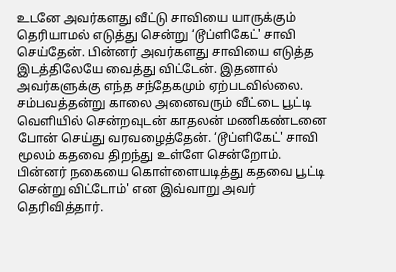உடனே அவர்களது வீட்டு சாவியை யாருக்கும் தெரியாமல் எடுத்து சென்று ‘டூப்ளிகேட்' சாவி செய்தேன். பின்னர் அவர்களது சாவியை எடுத்த இடத்திலேயே வைத்து விட்டேன். இதனால் அவர்களுக்கு எந்த சந்தேகமும் ஏற்படவில்லை.
சம்பவத்தன்று காலை அனைவரும் வீட்டை பூட்டி வெளியில் சென்றவுடன் காதலன் மணிகண்டனை போன் செய்து வரவழைத்தேன். ‘டூப்ளிகேட்' சாவி மூலம் கதவை திறந்து உள்ளே சென்றோம். பின்னர் நகையை கொள்ளையடித்து கதவை பூட்டி சென்று விட்டோம்' என இவ்வாறு அவர் தெரிவித்தார்.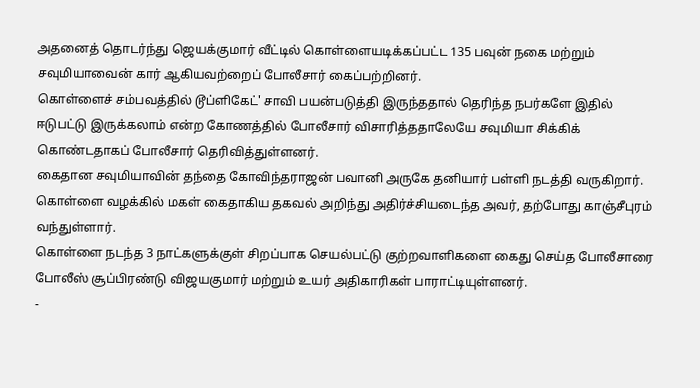அதனைத் தொடர்ந்து ஜெயக்குமார் வீட்டில் கொள்ளையடிக்கப்பட்ட 135 பவுன் நகை மற்றும் சவுமியாவைன் கார் ஆகியவற்றைப் போலீசார் கைப்பற்றினர்.
கொள்ளைச் சம்பவத்தில் டூப்ளிகேட்' சாவி பயன்படுத்தி இருந்ததால் தெரிந்த நபர்களே இதில் ஈடுபட்டு இருக்கலாம் என்ற கோணத்தில் போலீசார் விசாரித்ததாலேயே சவுமியா சிக்கிக் கொண்டதாகப் போலீசார் தெரிவித்துள்ளனர்.
கைதான சவுமியாவின் தந்தை கோவிந்தராஜன் பவானி அருகே தனியார் பள்ளி நடத்தி வருகிறார். கொள்ளை வழக்கில் மகள் கைதாகிய தகவல் அறிந்து அதிர்ச்சியடைந்த அவர், தற்போது காஞ்சீபுரம் வந்துள்ளார்.
கொள்ளை நடந்த 3 நாட்களுக்குள் சிறப்பாக செயல்பட்டு குற்றவாளிகளை கைது செய்த போலீசாரை போலீஸ் சூப்பிரண்டு விஜயகுமார் மற்றும் உயர் அதிகாரிகள் பாராட்டியுள்ளனர்.
-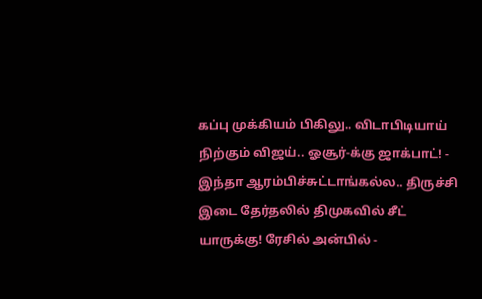கப்பு முக்கியம் பிகிலு.. விடாபிடியாய் நிற்கும் விஜய்.. ஓசூர்-க்கு ஜாக்பாட்! -
இந்தா ஆரம்பிச்சுட்டாங்கல்ல.. திருச்சி இடை தேர்தலில் திமுகவில் சீட் யாருக்கு! ரேசில் அன்பில் -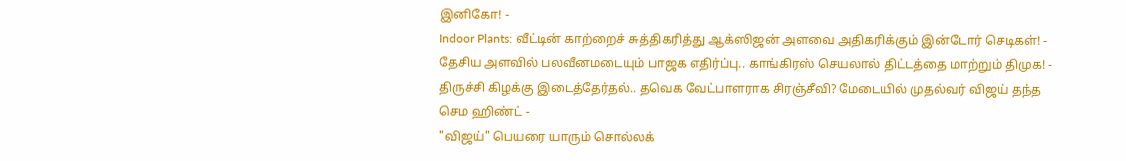இனிகோ! -
Indoor Plants: வீட்டின் காற்றைச் சுத்திகரித்து ஆக்ஸிஜன் அளவை அதிகரிக்கும் இன்டோர் செடிகள்! -
தேசிய அளவில் பலவீனமடையும் பாஜக எதிர்ப்பு.. காங்கிரஸ் செயலால் திட்டத்தை மாற்றும் திமுக! -
திருச்சி கிழக்கு இடைத்தேர்தல்.. தவெக வேட்பாளராக சிரஞ்சீவி? மேடையில் முதல்வர் விஜய் தந்த செம ஹிண்ட் -
"விஜய்" பெயரை யாரும் சொல்லக்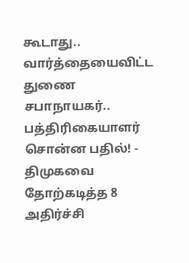கூடாது.. வார்த்தையைவிட்ட துணை சபாநாயகர்.. பத்திரிகையாளர் சொன்ன பதில்! -
திமுகவை தோற்கடித்த 8 அதிர்ச்சி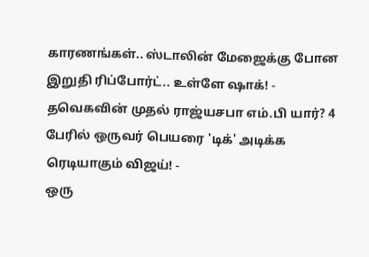காரணங்கள்.. ஸ்டாலின் மேஜைக்கு போன இறுதி ரிப்போர்ட்.. உள்ளே ஷாக்! -
தவெகவின் முதல் ராஜ்யசபா எம்.பி யார்? 4 பேரில் ஒருவர் பெயரை 'டிக்' அடிக்க ரெடியாகும் விஜய்! -
ஒரு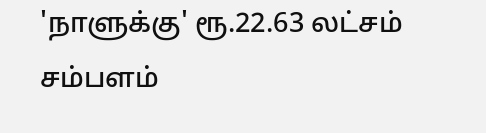'நாளுக்கு' ரூ.22.63 லட்சம் சம்பளம்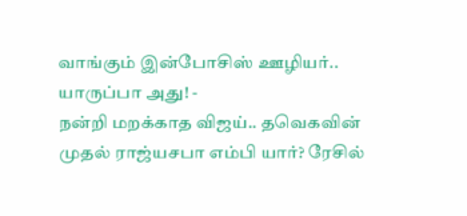வாங்கும் இன்போசிஸ் ஊழியர்.. யாருப்பா அது! -
நன்றி மறக்காத விஜய்.. தவெகவின் முதல் ராஜ்யசபா எம்பி யார்? ரேசில்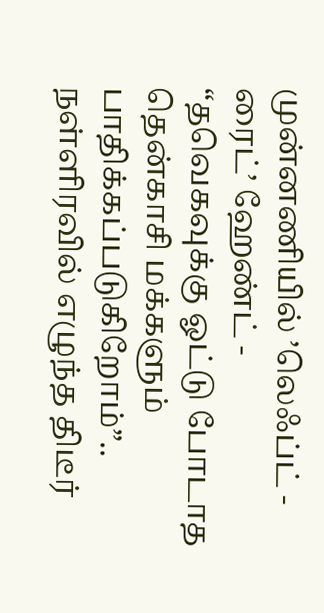முன்னணியில் ’லெஃப்ட் - ரைட்’ ஹேண்ட் -
“தவெகவுக்கு ஓட்டு போடாத தென்காசி மக்களும் பாதிக்கப்படுகிறோம்”.. நள்ளிரவில் எழுந்த திடீர்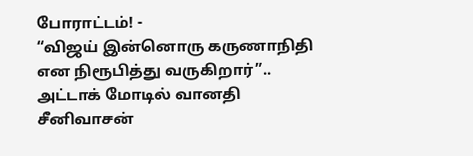போராட்டம்! -
“விஜய் இன்னொரு கருணாநிதி என நிரூபித்து வருகிறார்”.. அட்டாக் மோடில் வானதி சீனிவாசன்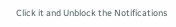Click it and Unblock the Notifications